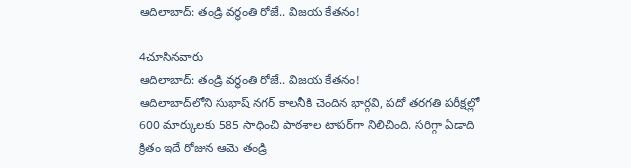ఆదిలాబాద్: తండ్రి వర్ధంతి రోజే.. విజయ కేతనం!

4చూసినవారు
ఆదిలాబాద్: తండ్రి వర్ధంతి రోజే.. విజయ కేతనం!
ఆదిలాబాద్‌లోని సుభాష్ నగర్ కాలనీకి చెందిన భార్గవి, పదో తరగతి పరీక్షల్లో 600 మార్కులకు 585 సాధించి పాఠశాల టాపర్‌గా నిలిచింది. సరిగ్గా ఏడాది క్రితం ఇదే రోజున ఆమె తండ్రి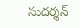సుదర్శన్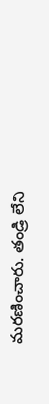మరణించారు. తండ్రి లేని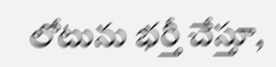లోటును భర్తీ చేస్తూ,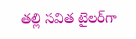తల్లి సవిత టైలర్‌గా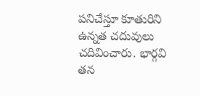పనిచేస్తూ కూతురిని ఉన్నత చదువులు చదివించారు. భార్గవి తన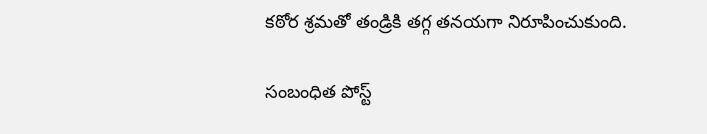కఠోర శ్రమతో తండ్రికి తగ్గ తనయగా నిరూపించుకుంది.

సంబంధిత పోస్ట్